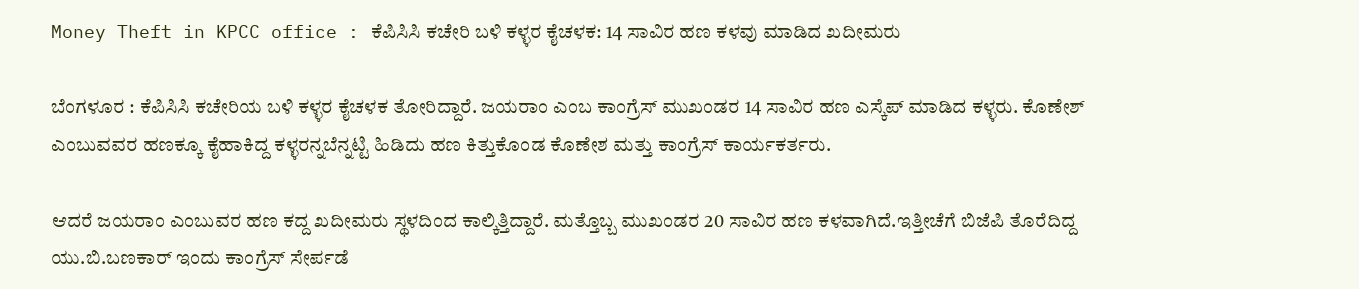Money Theft in KPCC office : ಕೆಪಿಸಿಸಿ ಕಚೇರಿ ಬಳಿ ಕಳ್ಳರ ಕೈಚಳಕ: 14 ಸಾವಿರ ಹಣ ಕಳವು ಮಾಡಿದ ಖದೀಮರು

ಬೆಂಗಳೂರ : ಕೆಪಿಸಿಸಿ ಕಚೇರಿಯ ಬಳಿ ಕಳ್ಳರ ಕೈಚಳಕ ತೋರಿದ್ದಾರೆ. ಜಯರಾಂ ಎಂಬ ಕಾಂಗ್ರೆಸ್ ಮುಖಂಡರ 14 ಸಾವಿರ ಹಣ ಎಸ್ಕೆಪ್ ಮಾಡಿದ ಕಳ್ಳರು. ಕೊಣೇಶ್ ಎಂಬುವವರ ಹಣಕ್ಕೂ ಕೈಹಾಕಿದ್ದ ಕಳ್ಳರನ್ನಬೆನ್ನಟ್ಟಿ ಹಿಡಿದು ಹಣ ಕಿತ್ತುಕೊಂಡ ಕೊಣೇಶ ಮತ್ತು ಕಾಂಗ್ರೆಸ್ ಕಾರ್ಯಕರ್ತರು.

ಆದರೆ ಜಯರಾಂ ಎಂಬುವರ ಹಣ ಕದ್ದ ಖದೀಮರು ಸ್ಥಳದಿಂದ ಕಾಲ್ಕಿತ್ತಿದ್ದಾರೆ. ಮತ್ತೊಬ್ಬ ಮುಖಂಡರ 20 ಸಾವಿರ ಹಣ ಕಳವಾಗಿದೆ.ಇತ್ತೀಚೆಗೆ ಬಿಜೆಪಿ ತೊರೆದಿದ್ದ ಯು.ಬಿ.ಬಣಕಾರ್ ಇಂದು ಕಾಂಗ್ರೆಸ್ ಸೇರ್ಪಡೆ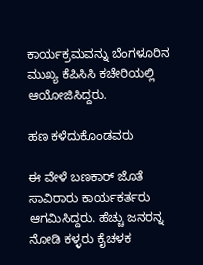ಕಾರ್ಯಕ್ರಮವನ್ನು ಬೆಂಗಳೂರಿನ ಮುಖ್ಯ ಕೆಪಿಸಿಸಿ ಕಚೇರಿಯಲ್ಲಿ ಆಯೋಜಿಸಿದ್ದರು.

ಹಣ ಕಳೆದುಕೊಂಡವರು

ಈ ವೇಳೆ ಬಣಕಾರ್ ಜೊತೆ ಸಾವಿರಾರು ಕಾರ್ಯಕರ್ತರು ಆಗಮಿಸಿದ್ದರು. ಹೆಚ್ಚು ಜನರನ್ನ ನೋಡಿ ಕಳ್ಳರು ಕೈಚಳಕ‌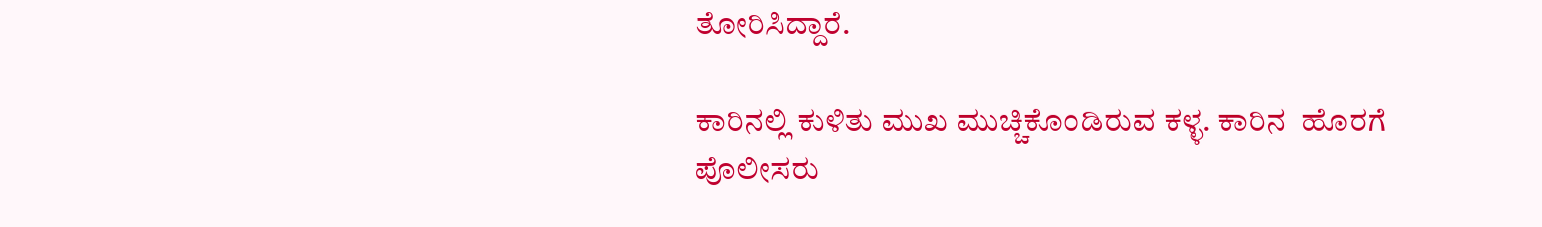ತೋರಿಸಿದ್ದಾರೆ.

ಕಾರಿನಲ್ಲಿ ಕುಳಿತು ಮುಖ ಮುಚ್ಚಿಕೊಂಡಿರುವ ಕಳ್ಳ. ಕಾರಿನ  ಹೊರಗೆ ಪೊಲೀಸರು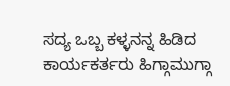ಸದ್ಯ ಒಬ್ಬ ಕಳ್ಳನನ್ನ ಹಿಡಿದ ಕಾರ್ಯಕರ್ತರು ಹಿಗ್ಗಾಮುಗ್ಗಾ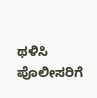ಥಳಿಸಿ ಪೊಲೀಸರಿಗೆ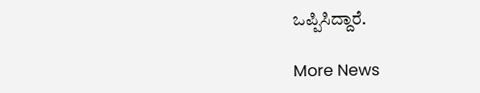ಒಪ್ಪಿಸಿದ್ದಾರೆ.

More News